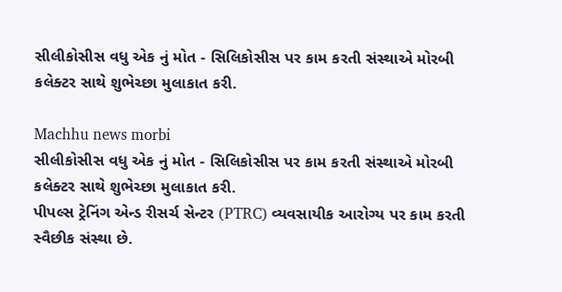સીલીકોસીસ વધુ એક નું મોત - સિલિકોસીસ પર કામ કરતી સંસ્થાએ મોરબી કલેક્ટર સાથે શુભેચ્છા મુલાકાત કરી.

Machhu news morbi
સીલીકોસીસ વધુ એક નું મોત - સિલિકોસીસ પર કામ કરતી સંસ્થાએ મોરબી કલેક્ટર સાથે શુભેચ્છા મુલાકાત કરી.
પીપલ્સ ટ્રેનિંગ એન્ડ રીસર્ચ સેન્ટર (PTRC) વ્યવસાયીક આરોગ્ય પર કામ કરતી સ્વૈછીક સંસ્થા છે.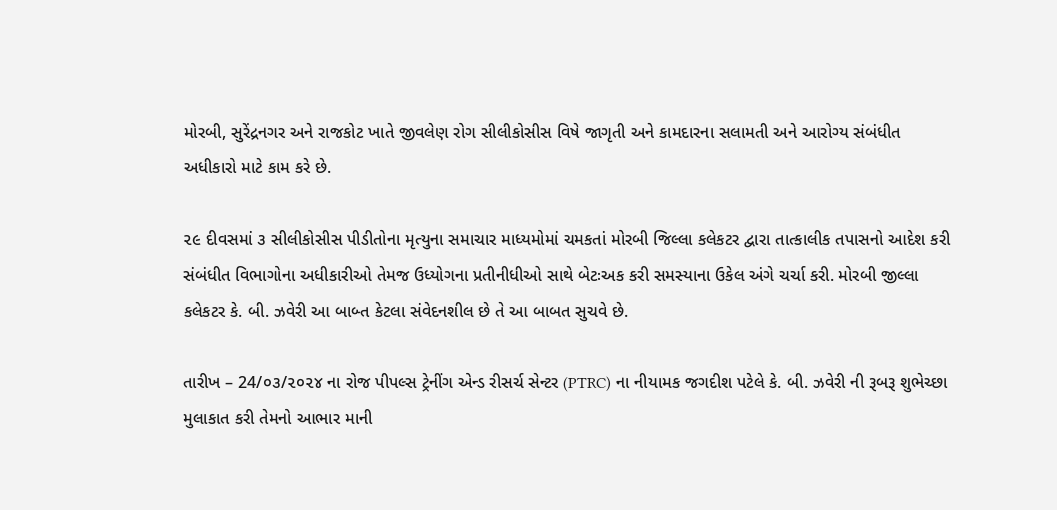મોરબી, સુરેંદ્રનગર અને રાજકોટ ખાતે જીવલેણ રોગ સીલીકોસીસ વિષે જાગૃતી અને કામદારના સલામતી અને આરોગ્ય સંબંધીત અધીકારો માટે કામ કરે છે.

૨૯ દીવસમાં ૩ સીલીકોસીસ પીડીતોના મૃત્યુના સમાચાર માધ્યમોમાં ચમકતાં મોરબી જિલ્લા કલેકટર દ્વારા તાત્કાલીક તપાસનો આદેશ કરી સંબંધીત વિભાગોના અધીકારીઓ તેમજ ઉધ્યોગના પ્રતીનીધીઓ સાથે બેટઃઅક કરી સમસ્યાના ઉકેલ અંગે ચર્ચા કરી. મોરબી જીલ્લા કલેકટર કે. બી. ઝવેરી આ બાબ્ત કેટલા સંવેદનશીલ છે તે આ બાબત સુચવે છે.

તારીખ – 24/૦૩/૨૦૨૪ ના રોજ પીપલ્સ ટ્રેનીંગ એન્ડ રીસર્ચ સેન્ટર (PTRC) ના નીયામક જગદીશ પટેલે કે. બી. ઝવેરી ની રૂબરૂ શુભેચ્છા મુલાકાત કરી તેમનો આભાર માની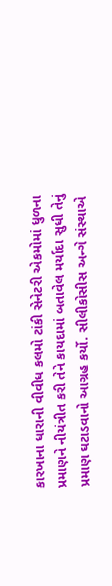કારખાના ધારાની વીવીધ કલમો ટાંકી સેનેટરી એકમોમાં ધુળના પ્રમાણને નીયંત્રીત કરી તેને કાયદામાં બતાવેલ મર્યાદા સુધી તેનું પ્રમાણ ઘટાડવાનો આગ્રહ કર્યો. સીલીકોસીસ અન્ગે સંસ્થાએ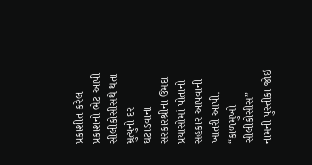પ્રકાશીત કરેલ પ્રકાશનો ભેટ આપી સીલીકોસીસથે થતા મ્રુત્યુનો દર ઘટાડવાના સરકારશ્રીના ઉમદા પ્રયાસોમાં પોતાનો સહકાર આપવાની ખાતરી આપી. “કાળમુખો સીલીકોસીસ” નામની પુસ્તીકા જોઇ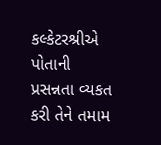કલ્કેટરશ્રીએ પોતાની પ્રસન્નતા વ્યકત કરી તેને તમામ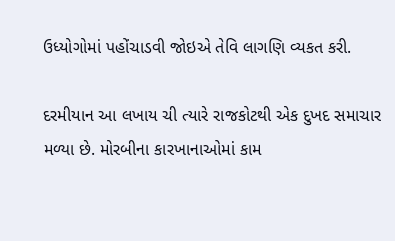ઉધ્યોગોમાં પહોંચાડવી જોઇએ તેવિ લાગણિ વ્યકત કરી.

દરમીયાન આ લખાય ચી ત્યારે રાજકોટથી એક દુખદ સમાચાર મળ્યા છે. મોરબીના કારખાનાઓમાં કામ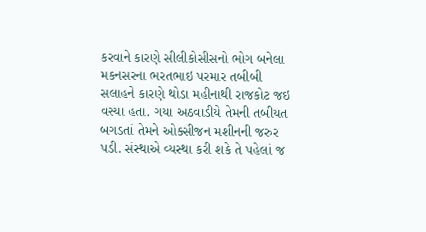કરવાને કારણે સીલીકોસીસનો ભોગ બનેલા મકનસરના ભરતભાઇ પરમાર તબીબી સલાહને કારણે થોડા મહીનાથી રાજકોટ જઇ વસ્યા હતા. ગયા અઠવાડીયે તેમની તબીયત બગડતાં તેમને ઓક્સીજન મશીનની જરુર પડી. સંસ્થાએ વ્યસ્થા કરી શકે તે પહેલાં જ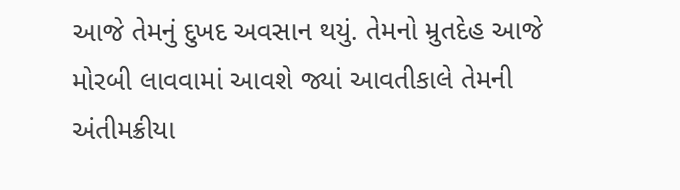આજે તેમનું દુખદ અવસાન થયું. તેમનો મ્રુતદેહ આજે મોરબી લાવવામાં આવશે જ્યાં આવતીકાલે તેમની અંતીમક્રીયા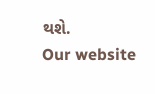થશે.
Our website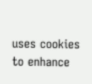uses cookies to enhance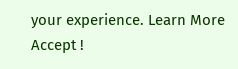your experience. Learn More
Accept !